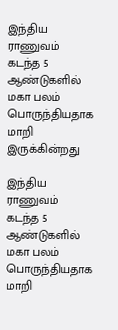இந்திய ராணுவம் கடந்த 5 ஆண்டுகளில் மகா பலம் பொருந்தியதாக மாறி இருக்கின்றது

இந்திய ராணுவம் கடந்த 5 ஆண்டுகளில் மகா பலம் பொருந்தியதாக மாறி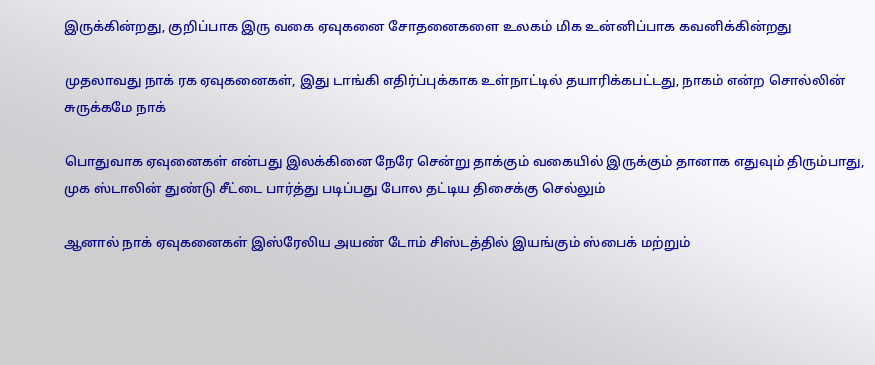இருக்கின்றது, குறிப்பாக இரு வகை ஏவுகனை சோதனைகளை உலகம் மிக உன்னிப்பாக கவனிக்கின்றது

முதலாவது நாக் ரக ஏவுகனைகள், இது டாங்கி எதிர்ப்புக்காக உள்நாட்டில் தயாரிக்கபட்டது, நாகம் என்ற சொல்லின் சுருக்கமே நாக்

பொதுவாக ஏவுனைகள் என்பது இலக்கினை நேரே சென்று தாக்கும் வகையில் இருக்கும் தானாக எதுவும் திரும்பாது, முக ஸ்டாலின் துண்டு சீட்டை பார்த்து படிப்பது போல தட்டிய திசைக்கு செல்லும்

ஆனால் நாக் ஏவுகனைகள் இஸ்ரேலிய அயண் டோம் சிஸ்டத்தில் இயங்கும் ஸ்பைக் மற்றும்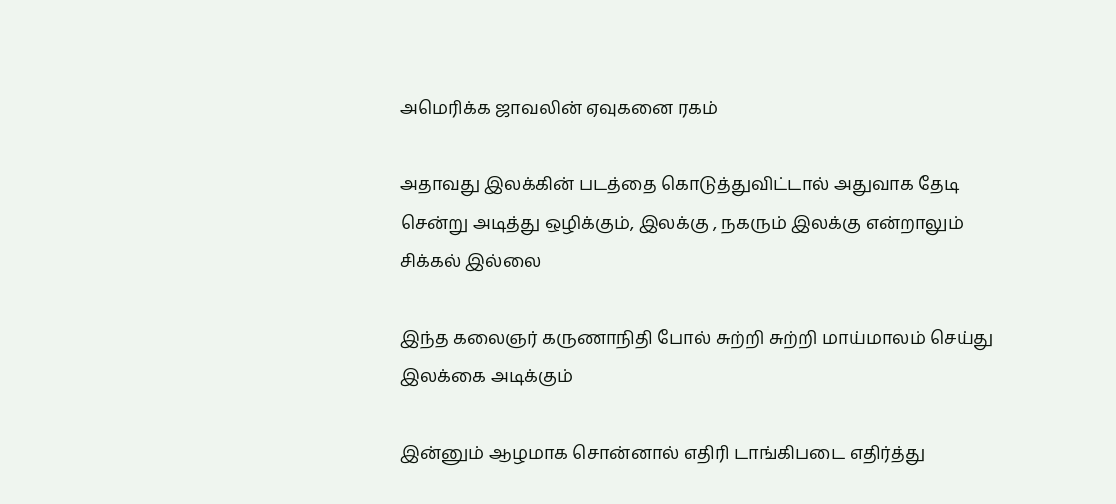அமெரிக்க ஜாவலின் ஏவுகனை ரகம்

அதாவது இலக்கின் படத்தை கொடுத்துவிட்டால் அதுவாக தேடி சென்று அடித்து ஒழிக்கும், இலக்கு , நகரும் இலக்கு என்றாலும் சிக்கல் இல்லை

இந்த கலைஞர் கருணாநிதி போல் சுற்றி சுற்றி மாய்மாலம் செய்து இலக்கை அடிக்கும்

இன்னும் ஆழமாக சொன்னால் எதிரி டாங்கிபடை எதிர்த்து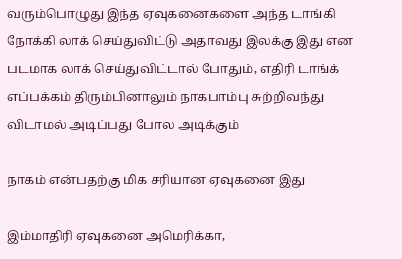வரும்பொழுது இந்த ஏவுகனைகளை அந்த டாங்கி நோக்கி லாக் செய்துவிட்டு அதாவது இலக்கு இது என படமாக லாக் செய்துவிட்டால் போதும், எதிரி டாங்க் எப்பக்கம் திரும்பினாலும் நாகபாம்பு சுற்றிவந்து விடாமல் அடிப்பது போல அடிக்கும்

நாகம் என்பதற்கு மிக சரியான ஏவுகனை இது

இம்மாதிரி ஏவுகனை அமெரிக்கா,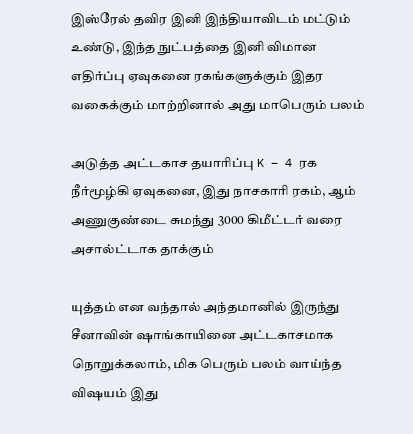இஸ்ரேல் தவிர இனி இந்தியாவிடம் மட்டும் உண்டு, இந்த நுட்பத்தை இனி விமான எதிர்ப்பு ஏவுகனை ரகங்களுக்கும் இதர வகைக்கும் மாற்றினால் அது மாபெரும் பலம்

அடுத்த அட்டகாச தயாரிப்பு K – 4 ரக நீர்மூழ்கி ஏவுகனை, இது நாசகாரி ரகம், ஆம் அணுகுண்டை சுமந்து 3000 கிமீட்டர் வரை அசால்ட்டாக தாக்கும்

யுத்தம் என வந்தால் அந்தமானில் இருந்து சீனாவின் ஷாங்காயினை அட்டகாசமாக நொறுக்கலாம், மிக பெரும் பலம் வாய்ந்த விஷயம் இது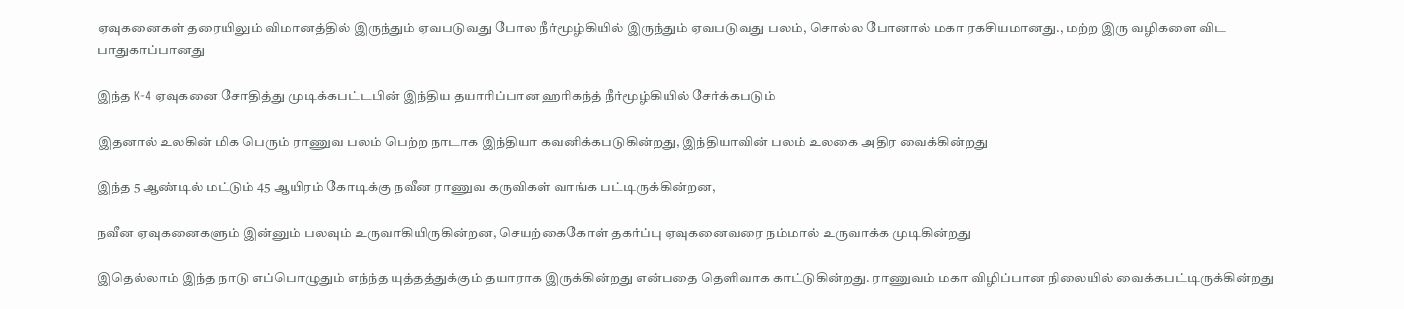ஏவுகனைகள் தரையிலும் விமானத்தில் இருந்தும் ஏவபடுவது போல நீர்மூழ்கியில் இருந்தும் ஏவபடுவது பலம், சொல்ல போனால் மகா ரகசியமானது., மற்ற இரு வழிகளை விட பாதுகாப்பானது

இந்த K-4 ஏவுகனை சோதித்து முடிக்கபட்டபின் இந்திய தயாரிப்பான ஹரிகந்த் நீர்மூழ்கியில் சேர்க்கபடும்

இதனால் உலகின் மிக பெரும் ராணுவ பலம் பெற்ற நாடாக இந்தியா கவனிக்கபடுகின்றது, இந்தியாவின் பலம் உலகை அதிர வைக்கின்றது

இந்த 5 ஆண்டில் மட்டும் 45 ஆயிரம் கோடிக்கு நவீன ராணுவ கருவிகள் வாங்க பட்டிருக்கின்றன,

நவீன ஏவுகனைகளும் இன்னும் பலவும் உருவாகியிருகின்றன, செயற்கைகோள் தகர்ப்பு ஏவுகனைவரை நம்மால் உருவாக்க முடிகின்றது

இதெல்லாம் இந்த நாடு எப்பொழுதும் எந்ந்த யுத்தத்துக்கும் தயாராக இருக்கின்றது என்பதை தெளிவாக காட்டுகின்றது. ராணுவம் மகா விழிப்பான நிலையில் வைக்கபட்டிருக்கின்றது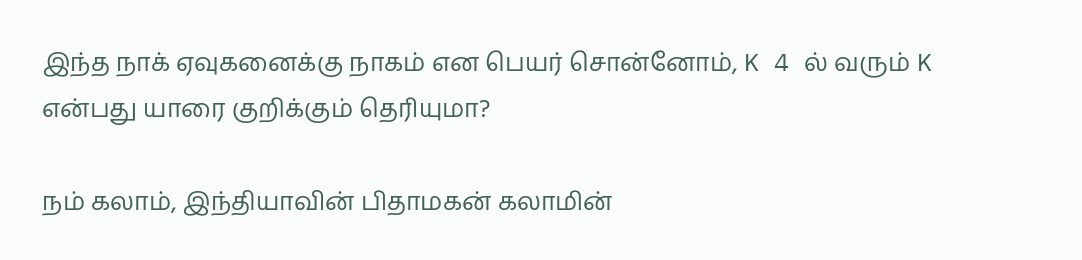இந்த நாக் ஏவுகனைக்கு நாகம் என பெயர் சொன்னோம், K 4 ல் வரும் K என்பது யாரை குறிக்கும் தெரியுமா?

நம் கலாம், இந்தியாவின் பிதாமகன் கலாமின்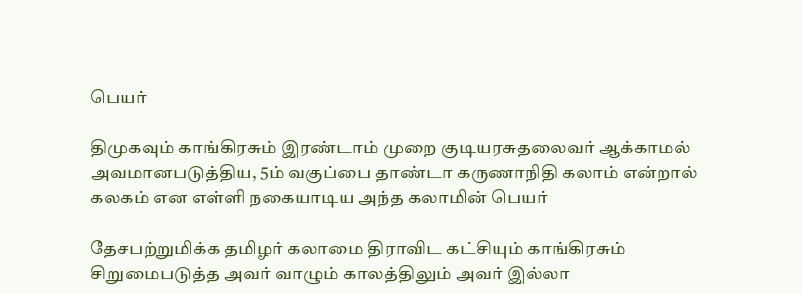பெயர்

திமுகவும் காங்கிரசும் இரண்டாம் முறை குடியரசுதலைவர் ஆக்காமல் அவமானபடுத்திய, 5ம் வகுப்பை தாண்டா கருணாநிதி கலாம் என்றால் கலகம் என எள்ளி நகையாடிய அந்த கலாமின் பெயர்

தேசபற்றுமிக்க தமிழர் கலாமை திராவிட கட்சியும் காங்கிரசும் சிறுமைபடுத்த அவர் வாழும் காலத்திலும் அவர் இல்லா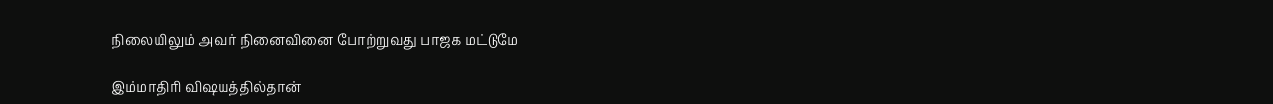நிலையிலும் அவர் நினைவினை போற்றுவது பாஜக மட்டுமே

இம்மாதிரி விஷயத்தில்தான்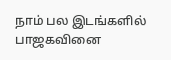நாம் பல இடங்களில் பாஜகவினை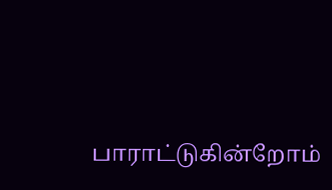பாராட்டுகின்றோம்